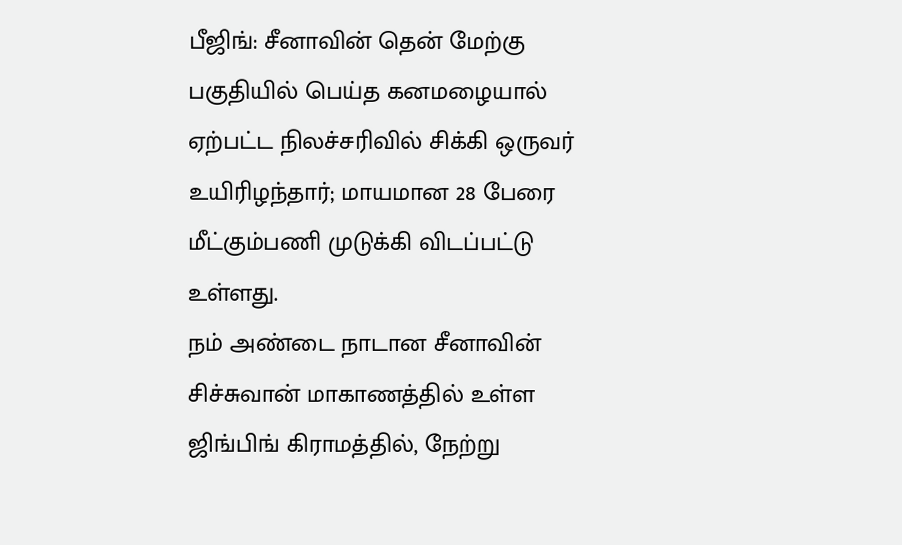பீஜிங்: சீனாவின் தென் மேற்கு பகுதியில் பெய்த கனமழையால் ஏற்பட்ட நிலச்சரிவில் சிக்கி ஒருவர் உயிரிழந்தார்; மாயமான 28 பேரை மீட்கும்பணி முடுக்கி விடப்பட்டு உள்ளது.
நம் அண்டை நாடான சீனாவின் சிச்சுவான் மாகாணத்தில் உள்ள ஜிங்பிங் கிராமத்தில், நேற்று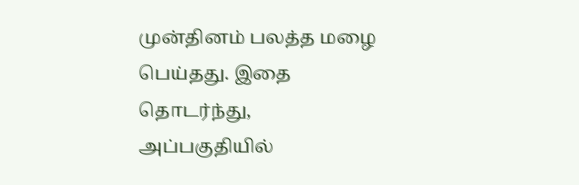முன்தினம் பலத்த மழை பெய்தது. இதை தொடர்ந்து, அப்பகுதியில்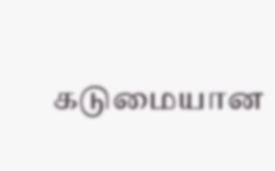கடுமையான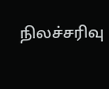நிலச்சரிவு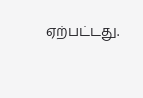ஏற்பட்டது.